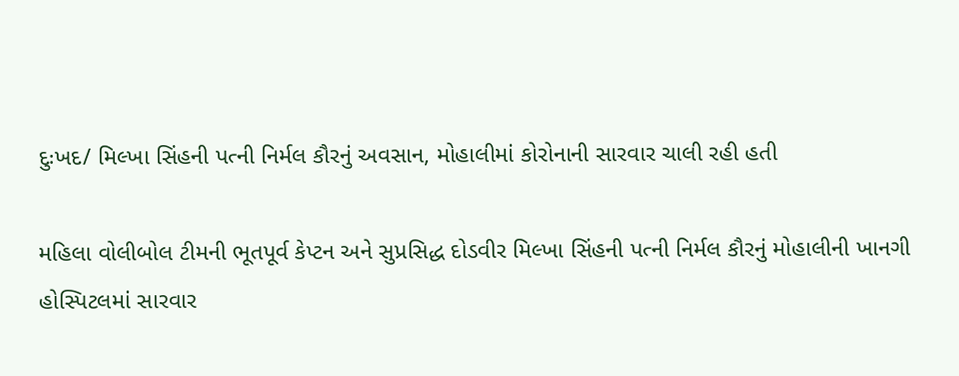દુઃખદ/ મિલ્ખા સિંહની પત્ની નિર્મલ કૌરનું અવસાન, મોહાલીમાં કોરોનાની સારવાર ચાલી રહી હતી

મહિલા વોલીબોલ ટીમની ભૂતપૂર્વ કેપ્ટન અને સુપ્રસિદ્ધ દોડવીર મિલ્ખા સિંહની પત્ની નિર્મલ કૌરનું મોહાલીની ખાનગી હોસ્પિટલમાં સારવાર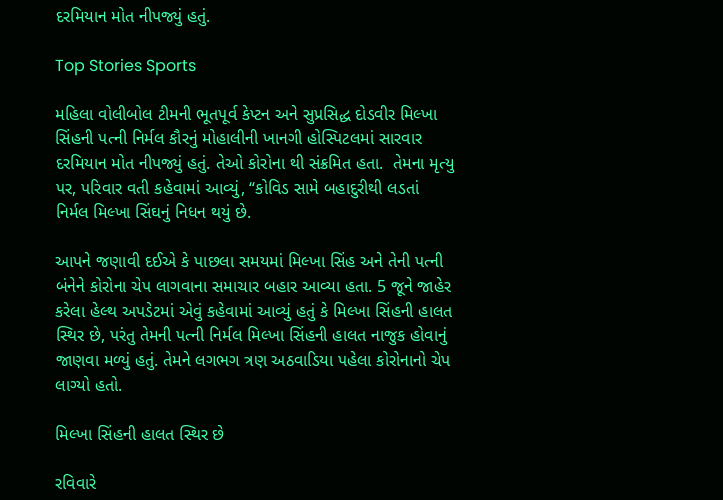દરમિયાન મોત નીપજ્યું હતું.

Top Stories Sports

મહિલા વોલીબોલ ટીમની ભૂતપૂર્વ કેપ્ટન અને સુપ્રસિદ્ધ દોડવીર મિલ્ખા સિંહની પત્ની નિર્મલ કૌરનું મોહાલીની ખાનગી હોસ્પિટલમાં સારવાર દરમિયાન મોત નીપજ્યું હતું. તેઓ કોરોના થી સંક્રમિત હતા.  તેમના મૃત્યુ પર, પરિવાર વતી કહેવામાં આવ્યું, “કોવિડ સામે બહાદુરીથી લડતાં નિર્મલ મિલ્ખા સિંઘનું નિધન થયું છે.

આપને જણાવી દઈએ કે પાછલા સમયમાં મિલ્ખા સિંહ અને તેની પત્ની બંનેને કોરોના ચેપ લાગવાના સમાચાર બહાર આવ્યા હતા. 5 જૂને જાહેર કરેલા હેલ્થ અપડેટમાં એવું કહેવામાં આવ્યું હતું કે મિલ્ખા સિંહની હાલત સ્થિર છે, પરંતુ તેમની પત્ની નિર્મલ મિલ્ખા સિંહની હાલત નાજુક હોવાનું જાણવા મળ્યું હતું. તેમને લગભગ ત્રણ અઠવાડિયા પહેલા કોરોનાનો ચેપ  લાગ્યો હતો.

મિલ્ખા સિંહની હાલત સ્થિર છે

રવિવારે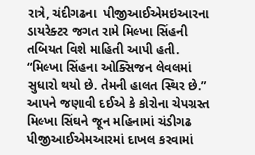રાત્રે, ચંદીગઢના  પીજીઆઈએમઇઆરના ડાયરેક્ટર જગત રામે મિલ્ખા સિંહની તબિયત વિશે માહિતી આપી હતી. “મિલ્ખા સિંહના ઓક્સિજન લેવલમાં સુધારો થયો છે. તેમની હાલત સ્થિર છે.” આપને જણાવી દઈએ કે કોરોના ચેપગ્રસ્ત મિલ્ખા સિંઘને જૂન મહિનામાં ચંડીગઢ પીજીઆઈએમઆરમાં દાખલ કરવામાં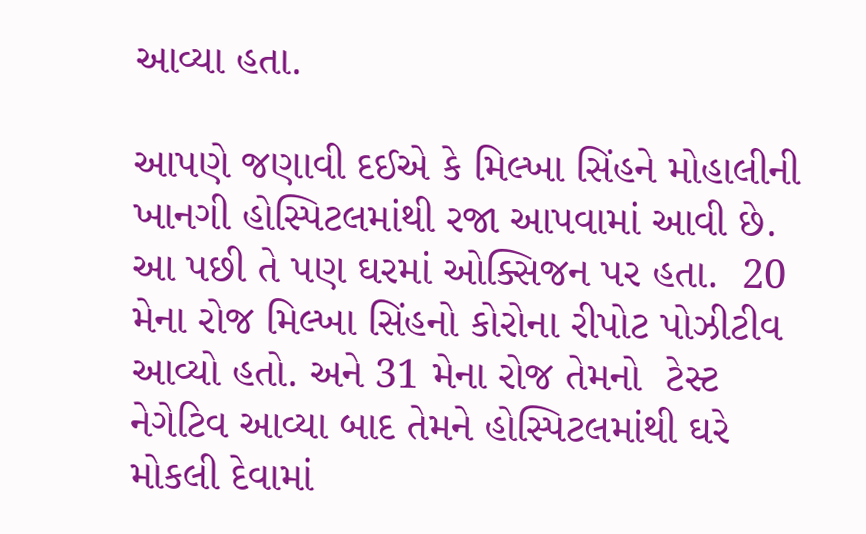આવ્યા હતા.

આપણે જણાવી દઈએ કે મિલ્ખા સિંહને મોહાલીની  ખાનગી હોસ્પિટલમાંથી રજા આપવામાં આવી છે.  આ પછી તે પણ ઘરમાં ઓક્સિજન પર હતા.  20 મેના રોજ મિલ્ખા સિંહનો કોરોના રીપોટ પોઝીટીવ આવ્યો હતો. અને 31 મેના રોજ તેમનો  ટેસ્ટ નેગેટિવ આવ્યા બાદ તેમને હોસ્પિટલમાંથી ઘરે મોકલી દેવામાં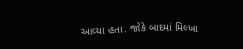આવ્યા હતા. જોકે બાદમાં મિલ્ખા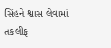સિંહને શ્વાસ લેવામાં તકલીફ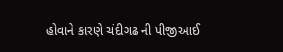હોવાને કારણે ચંદીગઢ ની પીજીઆઈ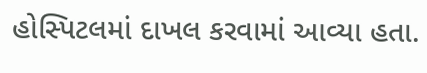હોસ્પિટલમાં દાખલ કરવામાં આવ્યા હતા.